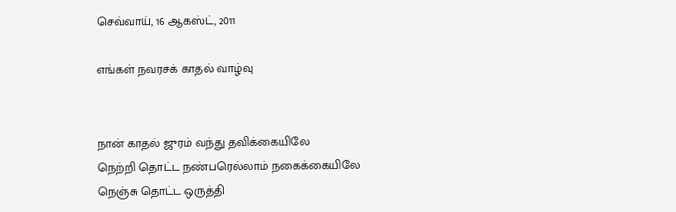செவ்வாய், 16 ஆகஸ்ட், 2011

எங்கள் நவரசக் காதல் வாழ்வு


நான் காதல் ஜுரம் வந்து தவிக்கையிலே
நெற்றி தொட்ட நண்பரெல்லாம் நகைக்கையிலே
நெஞ்சு தொட்ட ஒருத்தி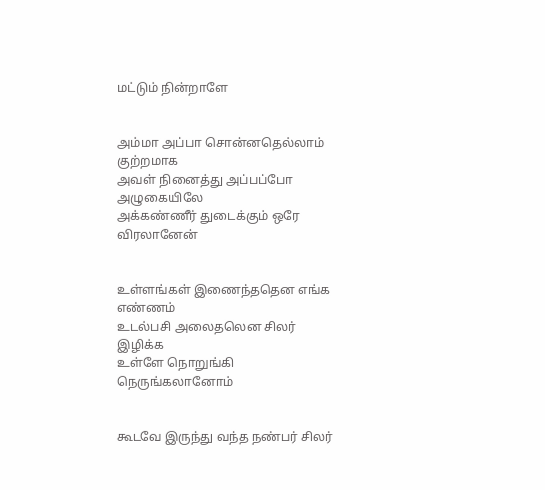மட்டும் நின்றாளே


அம்மா அப்பா சொன்னதெல்லாம் குற்றமாக
அவள் நினைத்து அப்பப்போ அழுகையிலே
அக்கண்ணீர் துடைக்கும் ஒரே விரலானேன்


உள்ளங்கள் இணைந்ததென எங்க எண்ணம்
உடல்பசி அலைதலென சிலர் இழிக்க
உள்ளே நொறுங்கி நெருங்கலானோம்


கூடவே இருந்து வந்த நண்பர் சிலர்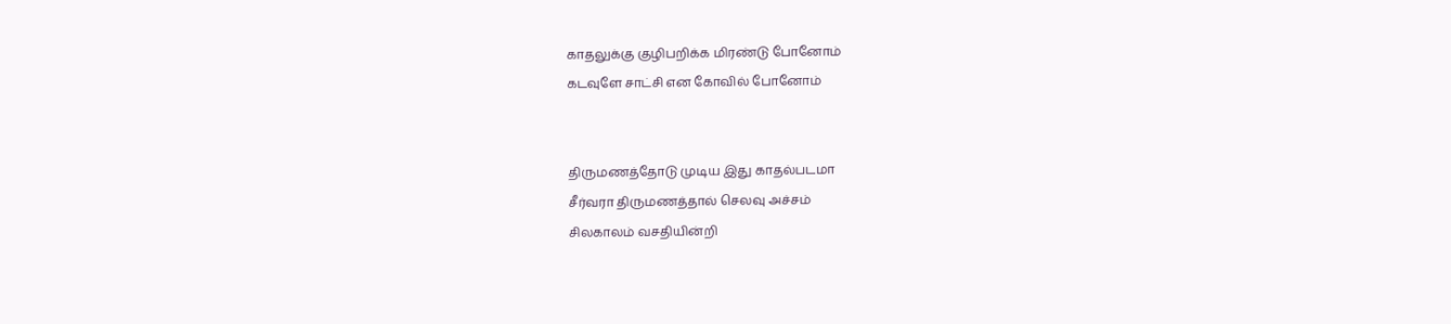காதலுக்கு குழிபறிக்க மிரண்டு போனோம்
கடவுளே சாட்சி என கோவில் போனோம்


திருமணத்தோடு முடிய இது காதல்படமா
சீர்வரா திருமணத்தால் செலவு அச்சம்
சிலகாலம் வசதியின்றி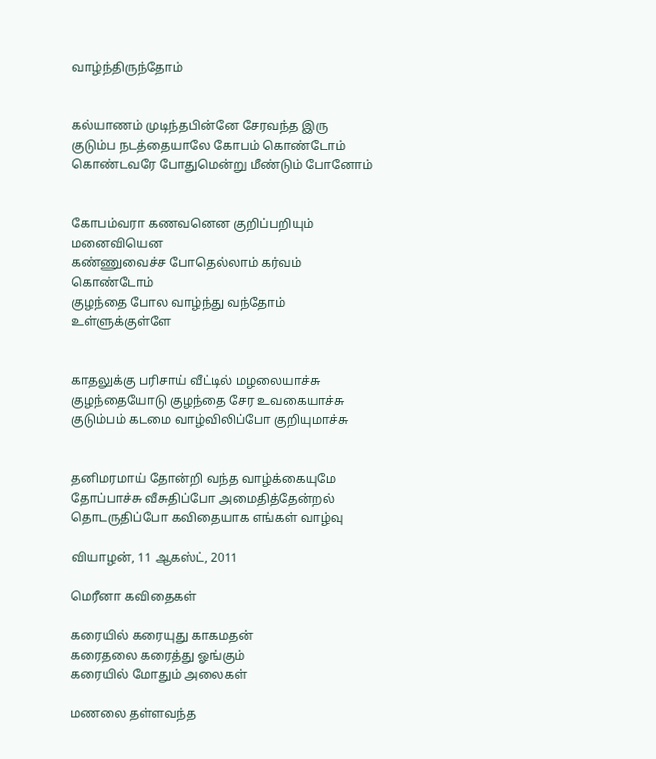வாழ்ந்திருந்தோம்


கல்யாணம் முடிந்தபின்னே சேரவந்த இரு
குடும்ப நடத்தையாலே கோபம் கொண்டோம்
கொண்டவரே போதுமென்று மீண்டும் போனோம்


கோபம்வரா கணவனென குறிப்பறியும் மனைவியென
கண்ணுவைச்ச போதெல்லாம் கர்வம் கொண்டோம்
குழந்தை போல வாழ்ந்து வந்தோம் உள்ளுக்குள்ளே


காதலுக்கு பரிசாய் வீட்டில் மழலையாச்சு
குழந்தையோடு குழந்தை சேர உவகையாச்சு
குடும்பம் கடமை வாழ்விலிப்போ குறியுமாச்சு


தனிமரமாய் தோன்றி வந்த வாழ்க்கையுமே
தோப்பாச்சு வீசுதிப்போ அமைதித்தேன்றல்
தொடருதிப்போ கவிதையாக எங்கள் வாழ்வு

வியாழன், 11 ஆகஸ்ட், 2011

மெரீனா கவிதைகள்

கரையில் கரையுது காகமதன்
கரைதலை கரைத்து ஓங்கும்
கரையில் மோதும் அலைகள்

மணலை தள்ளவந்த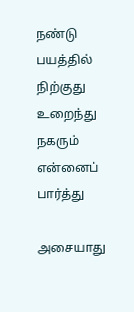நண்டு
பயத்தில் நிற்குது உறைந்து
நகரும் என்னைப் பார்த்து

அசையாது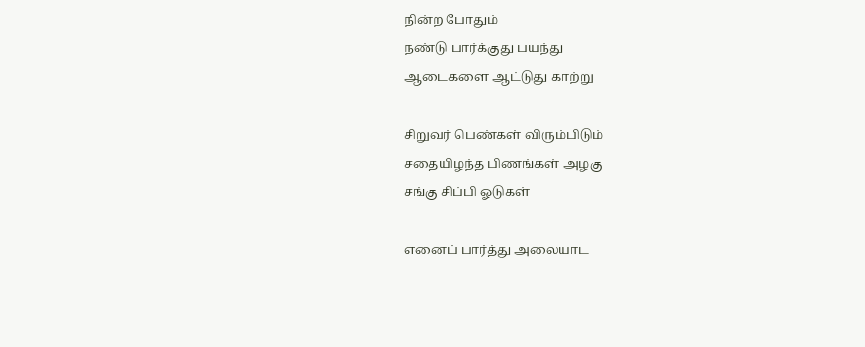நின்ற போதும்
நண்டு பார்க்குது பயந்து
ஆடைகளை ஆட்டுது காற்று

சிறுவர் பெண்கள் விரும்பிடும்
சதையிழந்த பிணங்கள் அழகு
சங்கு சிப்பி ஓடுகள்

எனைப் பார்த்து அலையாட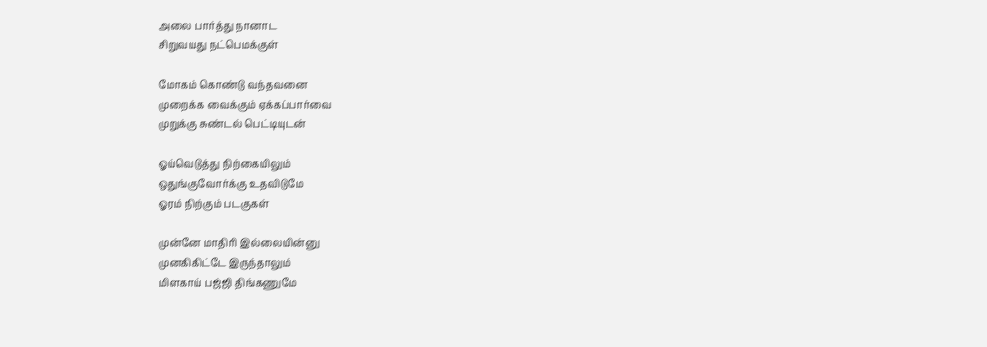அலை பார்த்து நானாட
சிறுவயது நட்பெமக்குள்

மோகம் கொண்டு வந்தவனை
முறைக்க வைக்கும் ஏக்கப்பார்வை
முறுக்கு சுண்டல் பெட்டியுடன்

ஓய்வெடுத்து நிற்கையிலும்
ஒதுங்குவோர்க்கு உதவிடுமே
ஓரம் நிற்கும் படகுகள்

முன்னே மாதிரி இல்லையின்னு
முனகிகிட்டே இருந்தாலும்
மிளகாய் பஜ்ஜி திங்கணுமே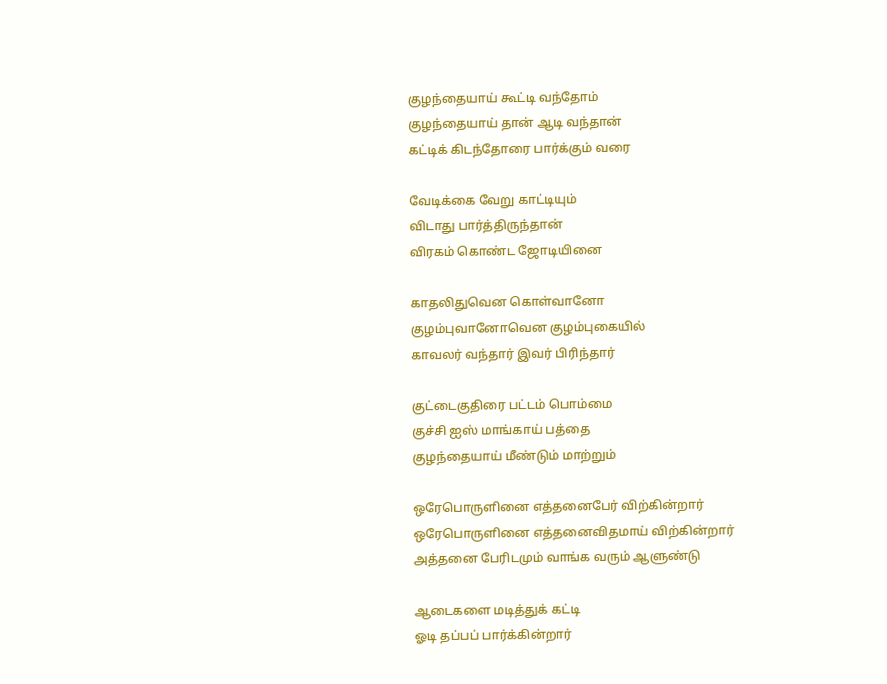குழந்தையாய் கூட்டி வந்தோம்
குழந்தையாய் தான் ஆடி வந்தான்
கட்டிக் கிடந்தோரை பார்க்கும் வரை

வேடிக்கை வேறு காட்டியும்
விடாது பார்த்திருந்தான்
விரகம் கொண்ட ஜோடியினை

காதலிதுவென கொள்வானோ
குழம்புவானோவென குழம்புகையில்
காவலர் வந்தார் இவர் பிரிந்தார்

குட்டைகுதிரை பட்டம் பொம்மை
குச்சி ஐஸ் மாங்காய் பத்தை
குழந்தையாய் மீண்டும் மாற்றும்

ஒரேபொருளினை எத்தனைபேர் விற்கின்றார்
ஒரேபொருளினை எத்தனைவிதமாய் விற்கின்றார்
அத்தனை பேரிடமும் வாங்க வரும் ஆளுண்டு

ஆடைகளை மடித்துக் கட்டி
ஓடி தப்பப் பார்க்கின்றார்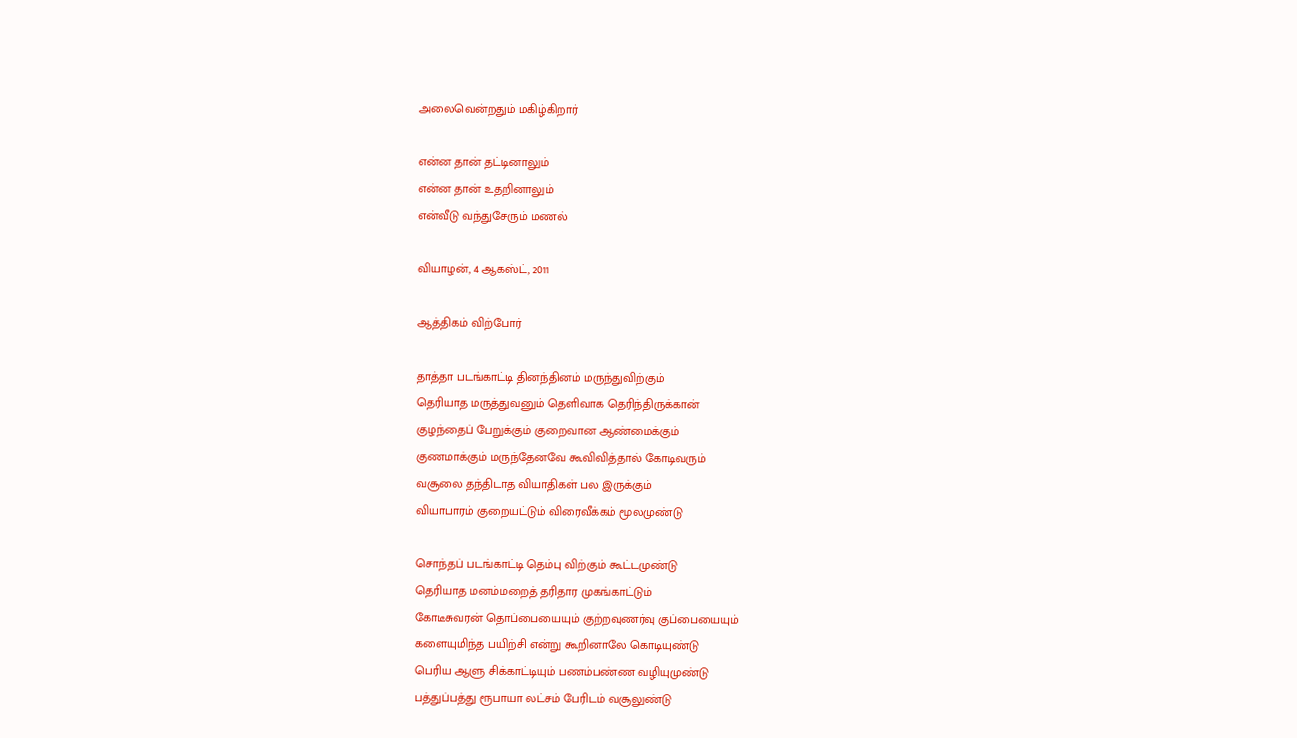அலைவென்றதும் மகிழ்கிறார்

என்ன தான் தட்டினாலும்
என்ன தான் உதறினாலும்
என்வீடு வந்துசேரும் மணல்

வியாழன், 4 ஆகஸ்ட், 2011

ஆத்திகம் விற்போர்

தாத்தா படங்காட்டி தினந்தினம் மருந்துவிற்கும்
தெரியாத மருத்துவனும் தெளிவாக தெரிந்திருக்கான்
குழந்தைப் பேறுக்கும் குறைவான ஆண்மைக்கும்
குணமாக்கும் மருந்தேனவே கூவிவித்தால் கோடிவரும்
வசூலை தந்திடாத வியாதிகள் பல இருக்கும்
வியாபாரம் குறையட்டும் விரைவீக்கம் மூலமுண்டு

சொந்தப் படங்காட்டி தெம்பு விற்கும் கூட்டமுண்டு
தெரியாத மனம்மறைத் தரிதார முகங்காட்டும்
கோடீசுவரன் தொப்பையையும் குற்றவுணர்வு குப்பையையும்
களையுமிந்த பயிற்சி என்று கூறினாலே கொடியுண்டு
பெரிய ஆளு சிக்காட்டியும் பணம்பண்ண வழியுமுண்டு
பத்துப்பத்து ரூபாயா லட்சம் பேரிடம் வசூலுண்டு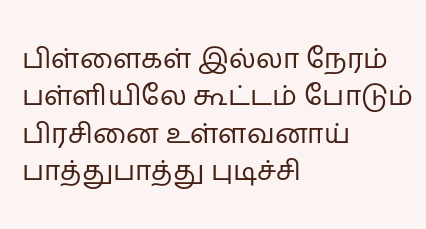பிள்ளைகள் இல்லா நேரம் பள்ளியிலே கூட்டம் போடும்
பிரசினை உள்ளவனாய் பாத்துபாத்து புடிச்சி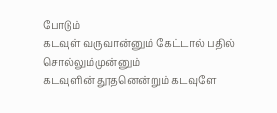போடும்
கடவுள் வருவான்னும் கேட்டால் பதில் சொல்லும்முன்னும்
கடவுளின் தூதனென்றும் கடவுளே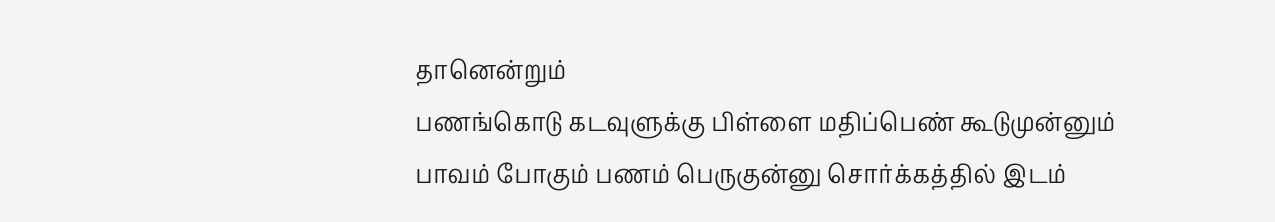தானென்றும்
பணங்கொடு கடவுளுக்கு பிள்ளை மதிப்பெண் கூடுமுன்னும்
பாவம் போகும் பணம் பெருகுன்னு சொர்க்கத்தில் இடம்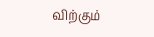விற்கும்